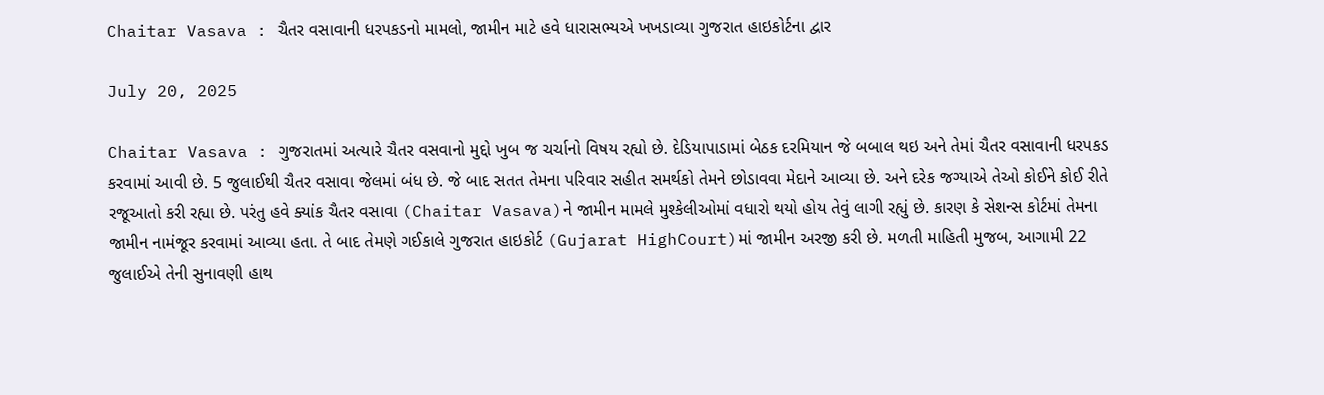Chaitar Vasava : ચૈતર વસાવાની ધરપકડનો મામલો, જામીન માટે હવે ધારાસભ્યએ ખખડાવ્યા ગુજરાત હાઇકોર્ટના દ્વાર

July 20, 2025

Chaitar Vasava : ગુજરાતમાં અત્યારે ચૈતર વસવાનો મુદ્દો ખુબ જ ચર્ચાનો વિષય રહ્યો છે. દેડિયાપાડામાં બેઠક દરમિયાન જે બબાલ થઇ અને તેમાં ચૈતર વસાવાની ધરપકડ કરવામાં આવી છે. 5 જુલાઈથી ચૈતર વસાવા જેલમાં બંધ છે. જે બાદ સતત તેમના પરિવાર સહીત સમર્થકો તેમને છોડાવવા મેદાને આવ્યા છે. અને દરેક જગ્યાએ તેઓ કોઈને કોઈ રીતે રજૂઆતો કરી રહ્યા છે. પરંતુ હવે ક્યાંક ચૈતર વસાવા (Chaitar Vasava)ને જામીન મામલે મુશ્કેલીઓમાં વધારો થયો હોય તેવું લાગી રહ્યું છે. કારણ કે સેશન્સ કોર્ટમાં તેમના જામીન નામંજૂર કરવામાં આવ્યા હતા. તે બાદ તેમણે ગઈકાલે ગુજરાત હાઇકોર્ટ (Gujarat HighCourt)માં જામીન અરજી કરી છે. મળતી માહિતી મુજબ, આગામી 22 જુલાઈએ તેની સુનાવણી હાથ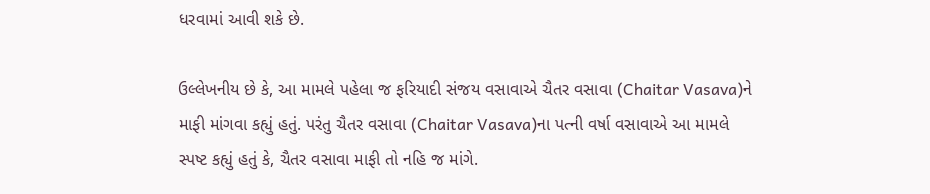ધરવામાં આવી શકે છે.

ઉલ્લેખનીય છે કે, આ મામલે પહેલા જ ફરિયાદી સંજય વસાવાએ ચૈતર વસાવા (Chaitar Vasava)ને માફી માંગવા કહ્યું હતું. પરંતુ ચૈતર વસાવા (Chaitar Vasava)ના પત્ની વર્ષા વસાવાએ આ મામલે સ્પષ્ટ કહ્યું હતું કે, ચૈતર વસાવા માફી તો નહિ જ માંગે.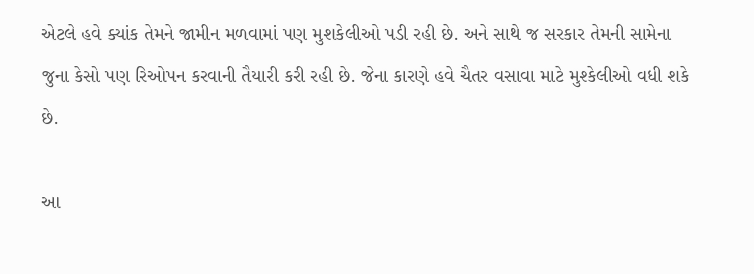એટલે હવે ક્યાંક તેમને જામીન મળવામાં પણ મુશકેલીઓ પડી રહી છે. અને સાથે જ સરકાર તેમની સામેના જુના કેસો પણ રિઓપન કરવાની તૈયારી કરી રહી છે. જેના કારણે હવે ચૈતર વસાવા માટે મુશ્કેલીઓ વધી શકે છે.

આ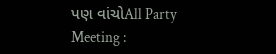પણ વાંચોAll Party Meeting :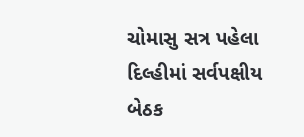ચોમાસુ સત્ર પહેલા દિલ્હીમાં સર્વપક્ષીય બેઠક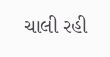ચાલી રહી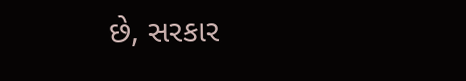છે, સરકાર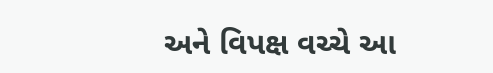અને વિપક્ષ વચ્ચે આ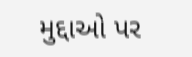મુદ્દાઓ પર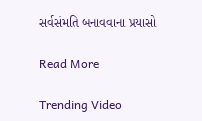સર્વસંમતિ બનાવવાના પ્રયાસો

Read More

Trending Video